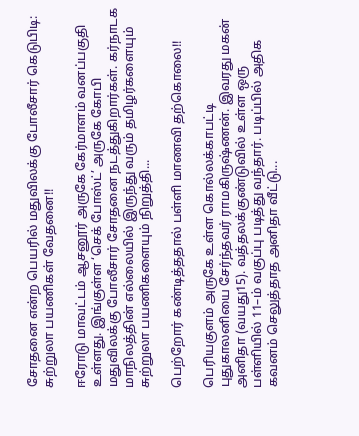சோதனை என்ற பெயரில் மதுவிலக்கு போலீசார் கெடுபிடி: சுற்றுலா பயணிகள் வேதனை!!

ஈரோடு மாவட்டம் ஆசனூர் அருகே கேர்மாளம் வனப்பகுதி உள்ளது. இங்குள்ள ‘செக் போஸ்ட்’ அருகே கோபி மதுவிலக்கு போலீசார் சோதனை நடத்துகிறார்கள். கர்நாடக மாநிலத்தின் எல்லையில் இருந்து வரும் தமிழர்களையும் சுற்றுலா பயணிகளையும் நிறுத்தி...

பெற்றோர் கண்டித்ததால் பள்ளி மாணவி தற்கொலை!!

பெரியகுளம் அருகே உள்ள கொல்லக்காபட்டி புதுகாலனியை சேர்ந்தவர் ராமகிருஷ்ணன். இவரது மகன் அனிதா (வயது15). வத்தலக்குண்டுவில் உள்ள ஒரு பள்ளியில் 11–ம் வகுப்பு படித்து வந்தார். படிப்பில் அதிக கவனம் செலுத்தாத அனிதா வீட்டு...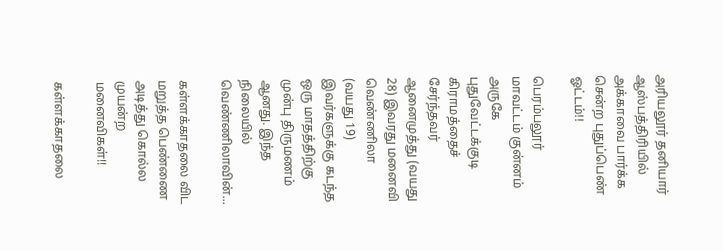அரியலூர் தனியார் ஆஸ்பத்திரியில் அக்காவை பார்க்க சென்ற புதுப்பெண் ஓட்டம்!!

பெரம்பலூர் மாவட்டம் குன்னம் அருகே புதுவேட்டக்குடி கிராமத்தைச் சேர்ந்தவர் ஆனைமுத்து (வயது 28) இவரது மனைவி வெண்ணிலா (வயது 19) இவர்களுக்கு கடந்த ஒரு மாதத்திற்கு முன்பு திருமணம் ஆனது. இந்த நிலையில் வெண்ணிலாவின்...

கள்ளக்காதலை விட மறுத்த பெண்ணை அடித்து கொல்ல முயன்ற மனைவிகள்!!

கள்ளக்காதலை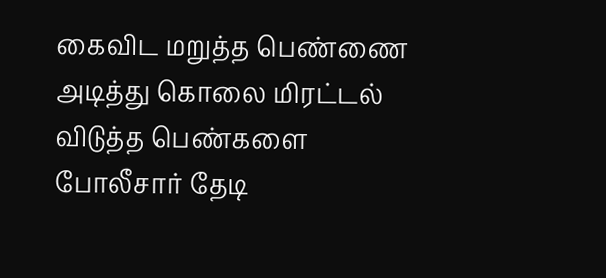கைவிட மறுத்த பெண்ணை அடித்து கொலை மிரட்டல் விடுத்த பெண்களை போலீசார் தேடி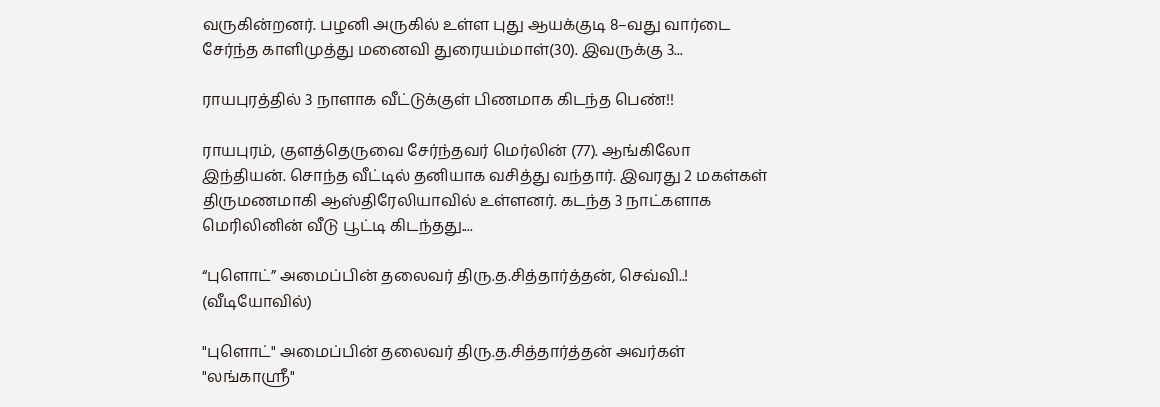வருகின்றனர். பழனி அருகில் உள்ள புது ஆயக்குடி 8–வது வார்டை சேர்ந்த காளிமுத்து மனைவி துரையம்மாள்(30). இவருக்கு 3...

ராயபுரத்தில் 3 நாளாக வீட்டுக்குள் பிணமாக கிடந்த பெண்!!

ராயபுரம், குளத்தெருவை சேர்ந்தவர் மெர்லின் (77). ஆங்கிலோ இந்தியன். சொந்த வீட்டில் தனியாக வசித்து வந்தார். இவரது 2 மகள்கள் திருமணமாகி ஆஸ்திரேலியாவில் உள்ளனர். கடந்த 3 நாட்களாக மெரிலினின் வீடு பூட்டி கிடந்தது....

“புளொட்” அமைப்பின் தலைவர் திரு.த.சித்தார்த்தன், செவ்வி..! (வீடியோவில்)

"புளொட்" அமைப்பின் தலைவர் திரு.த.சித்தார்த்தன் அவர்கள் "லங்காஸ்ரீ"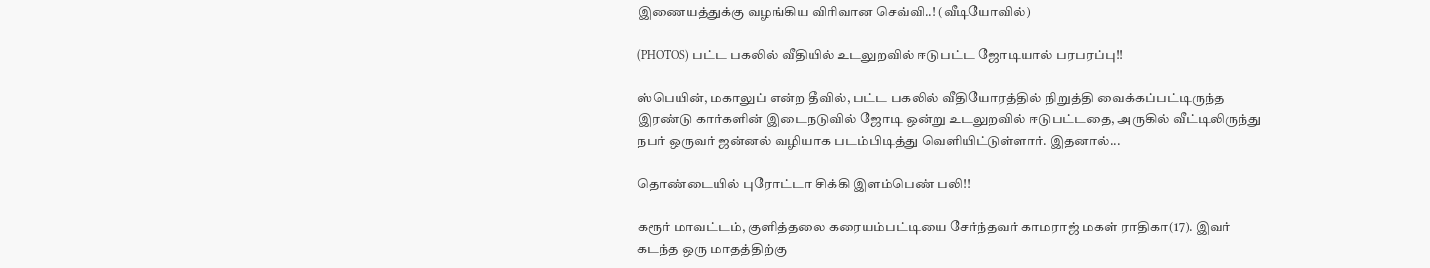இணையத்துக்கு வழங்கிய விரிவான செவ்வி..! (வீடியோவில்)

(PHOTOS) பட்ட பகலில் வீதியில் உடலுறவில் ஈடுபட்ட ஜோடியால் பரபரப்பு!!

ஸ்பெயின், மகாலுப் என்ற தீவில், பட்ட பகலில் வீதியோரத்தில் நிறுத்தி வைக்கப்பட்டிருந்த இரண்டு கார்களின் இடைநடுவில் ஜோடி ஒன்று உடலுறவில் ஈடுபட்டதை, அருகில் வீட்டிலிருந்து நபர் ஒருவர் ஜன்னல் வழியாக படம்பிடித்து வெளியிட்டுள்ளார். இதனால்...

தொண்டையில் புரோட்டா சிக்கி இளம்பெண் பலி!!

கரூர் மாவட்டம், குளித்தலை கரையம்பட்டியை சேர்ந்தவர் காமராஜ் மகள் ராதிகா(17). இவர் கடந்த ஒரு மாதத்திற்கு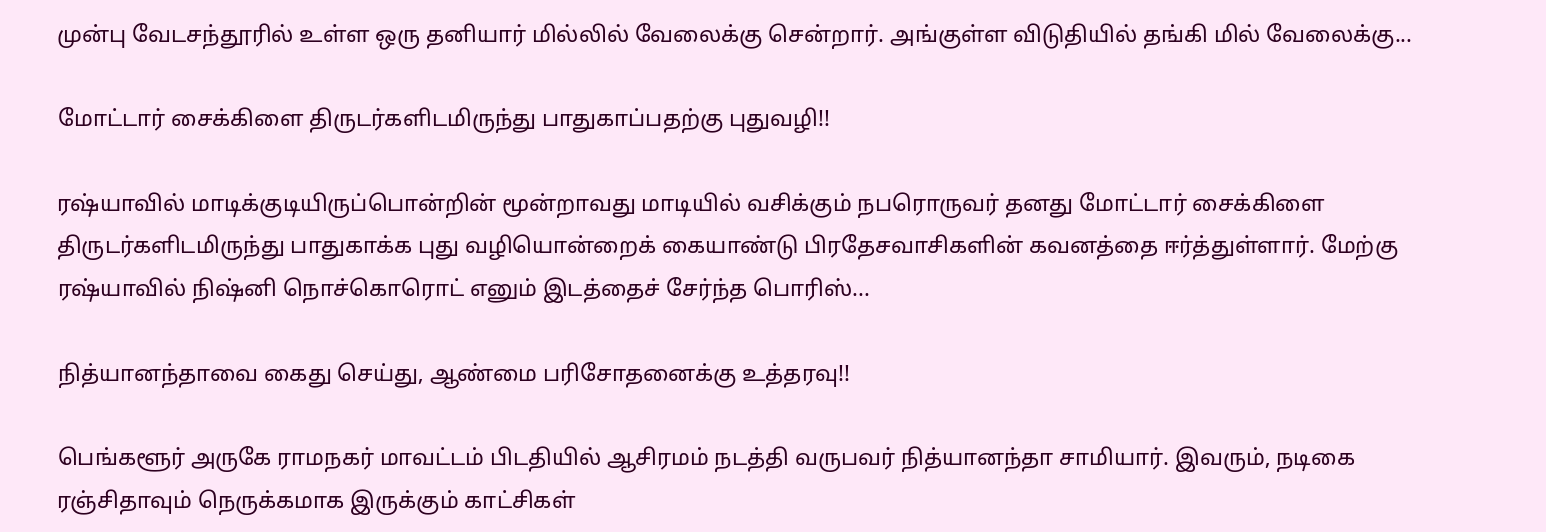முன்பு வேடசந்தூரில் உள்ள ஒரு தனியார் மில்லில் வேலைக்கு சென்றார். அங்குள்ள விடுதியில் தங்கி மில் வேலைக்கு...

மோட்டார் சைக்கிளை திருடர்களிடமிருந்து பாதுகாப்பதற்கு புதுவழி!!

ரஷ்யாவில் மாடிக்குடியிருப்பொன்றின் மூன்றாவது மாடியில் வசிக்கும் நபரொருவர் தனது மோட்டார் சைக்கிளை திருடர்களிடமிருந்து பாதுகாக்க புது வழியொன்றைக் கையாண்டு பிரதேசவாசிகளின் கவனத்தை ஈர்த்துள்ளார். மேற்கு ரஷ்யாவில் நிஷ்னி நொச்கொரொட் எனும் இடத்தைச் சேர்ந்த பொரிஸ்...

நித்யானந்தாவை கைது செய்து, ஆண்மை பரிசோதனைக்கு உத்தரவு!!

பெங்களூர் அருகே ராமநகர் மாவட்டம் பிடதியில் ஆசிரமம் நடத்தி வருபவர் நித்யானந்தா சாமியார். இவரும், நடிகை ரஞ்சிதாவும் நெருக்கமாக இருக்கும் காட்சிகள்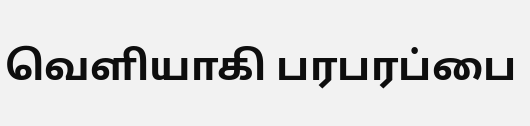வெளியாகி பரபரப்பை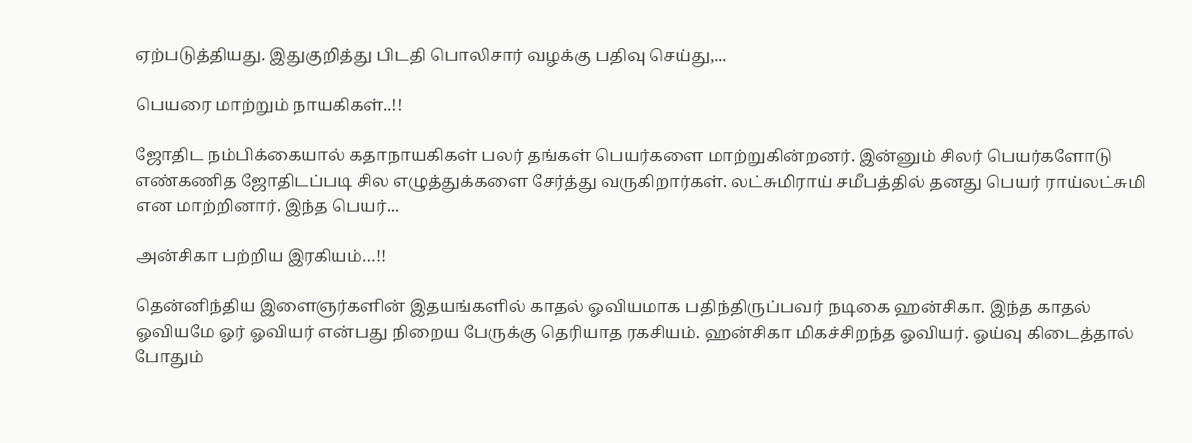ஏற்படுத்தியது. இதுகுறித்து பிடதி பொலிசார் வழக்கு பதிவு செய்து,...

பெயரை மாற்றும் நாயகிகள்..!!

ஜோதிட நம்பிக்கையால் கதாநாயகிகள் பலர் தங்கள் பெயர்களை மாற்றுகின்றனர். இன்னும் சிலர் பெயர்களோடு எண்கணித ஜோதிடப்படி சில எழுத்துக்களை சேர்த்து வருகிறார்கள். லட்சுமிராய் சமீபத்தில் தனது பெயர் ராய்லட்சுமி என மாற்றினார். இந்த பெயர்...

அன்சிகா பற்றிய இரகியம்…!!

தென்னிந்திய இளைஞர்களின் இதயங்களில் காதல் ஓவியமாக பதிந்திருப்பவர் நடிகை ஹன்சிகா. இந்த காதல் ஓவியமே ஓர் ஓவியர் என்பது நிறைய பேருக்கு தெரியாத ரகசியம். ஹன்சிகா மிகச்சிறந்த ஓவியர். ஓய்வு கிடைத்தால் போதும்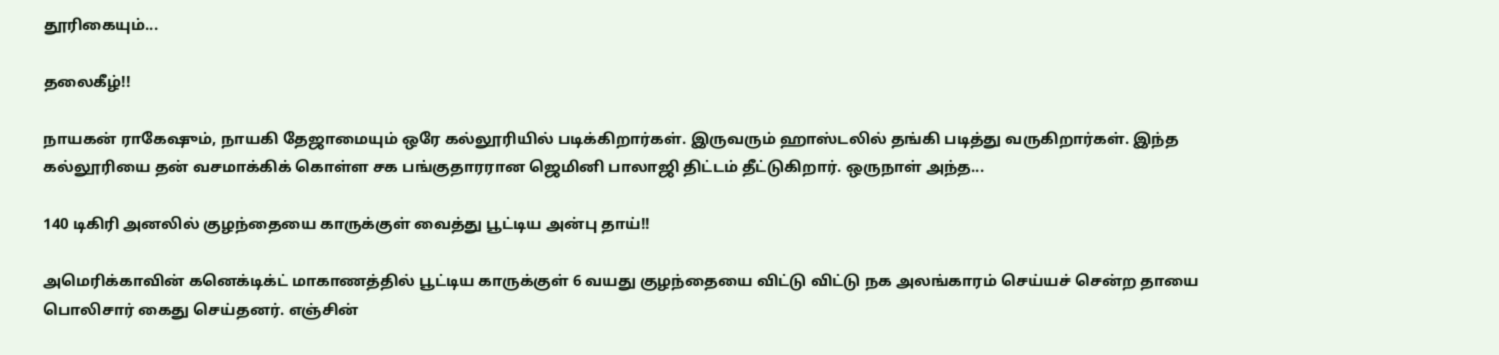தூரிகையும்...

தலைகீழ்!!

நாயகன் ராகேஷும், நாயகி தேஜாமையும் ஒரே கல்லூரியில் படிக்கிறார்கள். இருவரும் ஹாஸ்டலில் தங்கி படித்து வருகிறார்கள். இந்த கல்லூரியை தன் வசமாக்கிக் கொள்ள சக பங்குதாரரான ஜெமினி பாலாஜி திட்டம் தீட்டுகிறார். ஒருநாள் அந்த...

140 டிகிரி அனலில் குழந்தையை காருக்குள் வைத்து பூட்டிய அன்பு தாய்!!

அமெரிக்காவின் கனெக்டிக்ட் மாகாணத்தில் பூட்டிய காருக்குள் 6 வயது குழந்தையை விட்டு விட்டு நக அலங்காரம் செய்யச் சென்ற தாயை பொலிசார் கைது செய்தனர். எஞ்சின்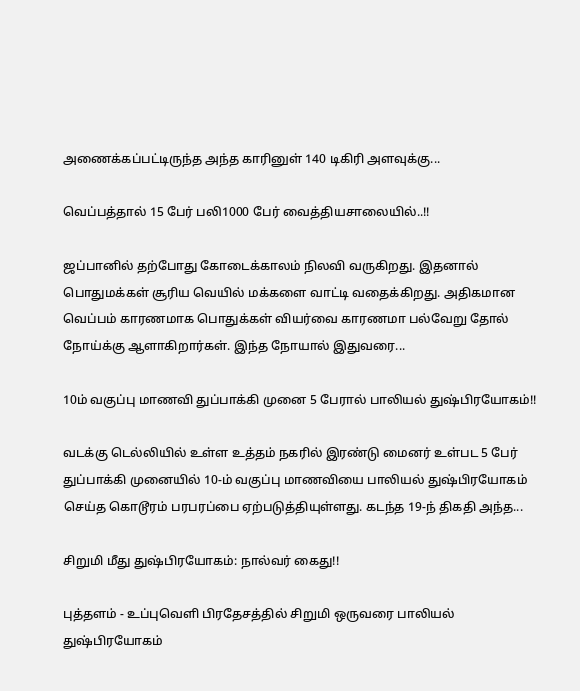அணைக்கப்பட்டிருந்த அந்த காரினுள் 140 டிகிரி அளவுக்கு...

வெப்பத்தால் 15 பேர் பலி1000 பேர் வைத்தியசாலையில்..!!

ஜப்பானில் தற்போது கோடைக்காலம் நிலவி வருகிறது. இதனால் பொதுமக்கள் சூரிய வெயில் மக்களை வாட்டி வதைக்கிறது. அதிகமான வெப்பம் காரணமாக பொதுக்கள் வியர்வை காரணமா பல்வேறு தோல் நோய்க்கு ஆளாகிறார்கள். இந்த நோயால் இதுவரை...

10ம் வகுப்பு மாணவி துப்பாக்கி முனை 5 பேரால் பாலியல் துஷ்பிரயோகம்!!

வடக்கு டெல்லியில் உள்ள உத்தம் நகரில் இரண்டு மைனர் உள்பட 5 பேர் துப்பாக்கி முனையில் 10-ம் வகுப்பு மாணவியை பாலியல் துஷ்பிரயோகம் செய்த கொடூரம் பரபரப்பை ஏற்படுத்தியுள்ளது. கடந்த 19-ந் திகதி அந்த...

சிறுமி மீது துஷ்பிரயோகம்: நால்வர் கைது!!

புத்தளம் - உப்புவெளி பிரதேசத்தில் சிறுமி ஒருவரை பாலியல் துஷ்பிரயோகம்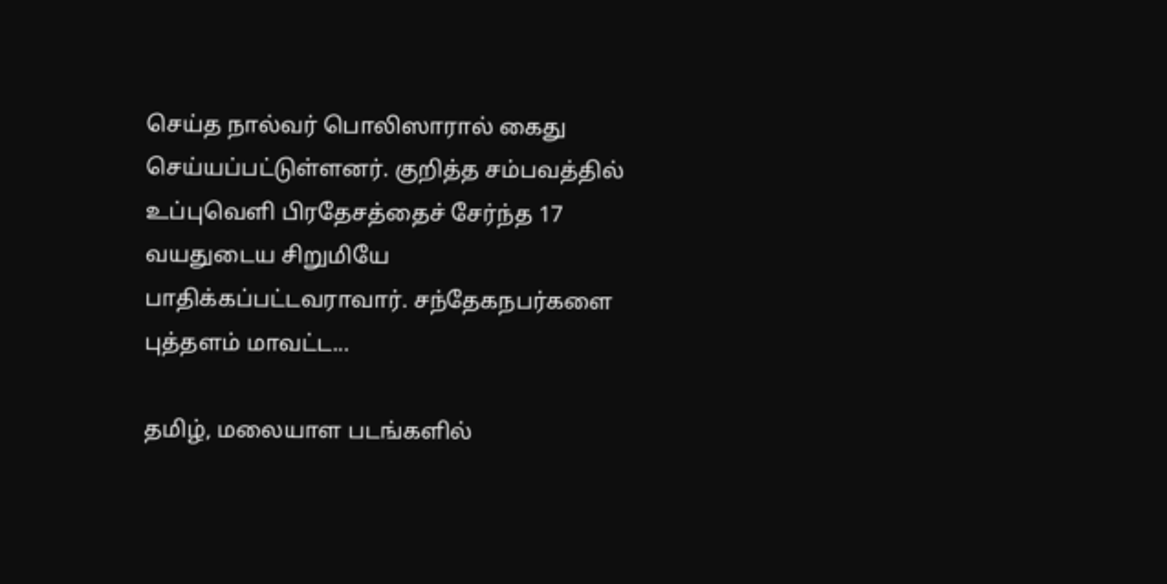செய்த நால்வர் பொலிஸாரால் கைது செய்யப்பட்டுள்ளனர். குறித்த சம்பவத்தில் உப்புவெளி பிரதேசத்தைச் சேர்ந்த 17 வயதுடைய சிறுமியே பாதிக்கப்பட்டவராவார். சந்தேகநபர்களை புத்தளம் மாவட்ட...

தமிழ், மலையாள படங்களில்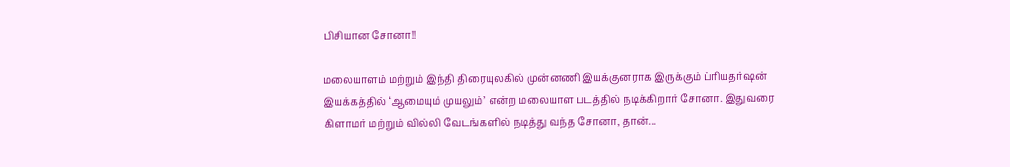பிசியான சோனா!!

மலையாளம் மற்றும் இந்தி திரையுலகில் முன்னணி இயக்குனராக இருக்கும் ப்ரியதர்ஷன் இயக்கத்தில் ‘ஆமையும் முயலும்’ என்ற மலையாள படத்தில் நடிக்கிறார் சோனா. இதுவரை கிளாமர் மற்றும் வில்லி வேடங்களில் நடித்து வந்த சோனா, தான்...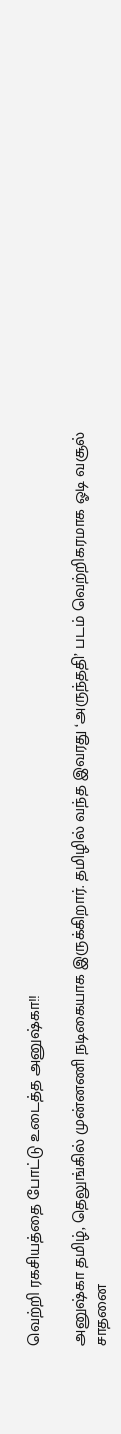வெற்றி ரகசியத்தை போட்டு உடைத்த அனுஷ்கா!!

அனுஷ்கா தமிழ், தெலுங்கில் முன்னணி நடிகையாக இருக்கிறார். தமிழில் வந்த இவரது ‘அருந்ததி’ படம் வெற்றிகரமாக ஓடி வசூல் சாதனை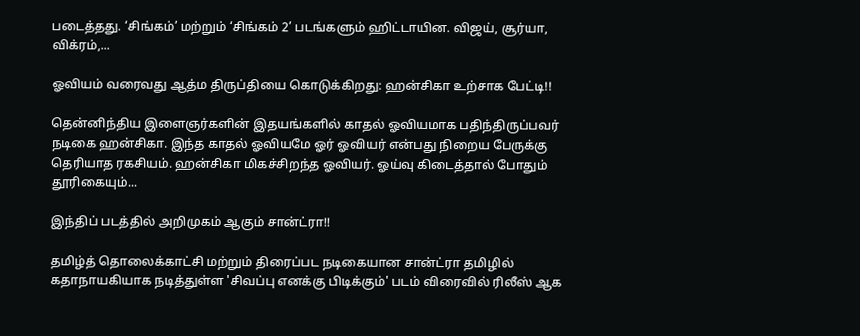படைத்தது. ‘சிங்கம்’ மற்றும் ‘சிங்கம் 2’ படங்களும் ஹிட்டாயின. விஜய், சூர்யா, விக்ரம்,...

ஓவியம் வரைவது ஆத்ம திருப்தியை கொடுக்கிறது: ஹன்சிகா உற்சாக பேட்டி!!

தென்னிந்திய இளைஞர்களின் இதயங்களில் காதல் ஓவியமாக பதிந்திருப்பவர் நடிகை ஹன்சிகா. இந்த காதல் ஓவியமே ஓர் ஓவியர் என்பது நிறைய பேருக்கு தெரியாத ரகசியம். ஹன்சிகா மிகச்சிறந்த ஓவியர். ஓய்வு கிடைத்தால் போதும் தூரிகையும்...

இந்திப் படத்தில் அறிமுகம் ஆகும் சான்ட்ரா!!

தமிழ்த் தொலைக்காட்சி மற்றும் திரைப்பட நடிகையான சான்ட்ரா தமிழில் கதாநாயகியாக நடித்துள்ள 'சிவப்பு எனக்கு பிடிக்கும்' படம் விரைவில் ரிலீஸ் ஆக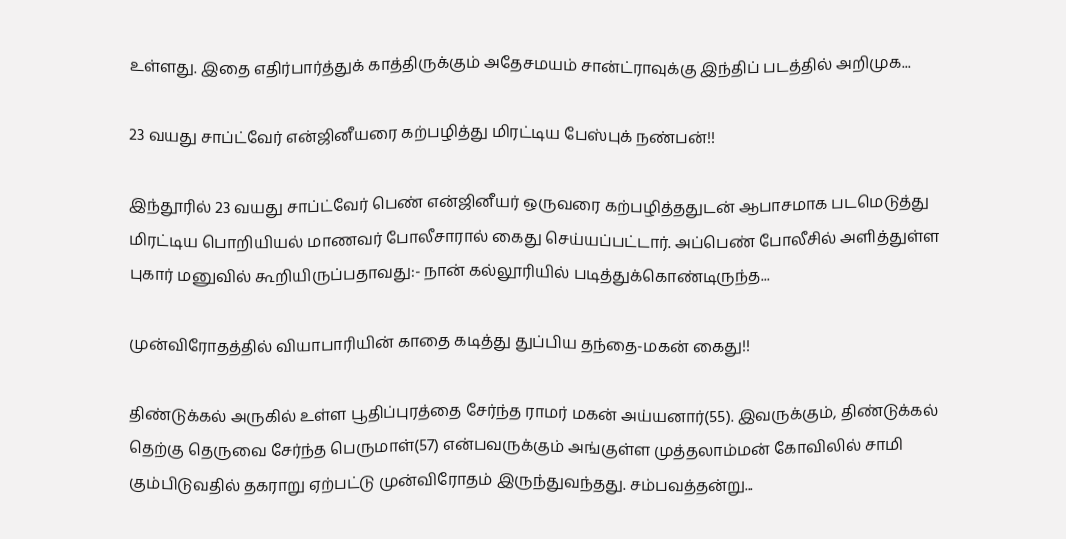உள்ளது. இதை எதிர்பார்த்துக் காத்திருக்கும் அதேசமயம் சான்ட்ராவுக்கு இந்திப் படத்தில் அறிமுக...

23 வயது சாப்ட்வேர் என்ஜினீயரை கற்பழித்து மிரட்டிய பேஸ்புக் நண்பன்!!

இந்தூரில் 23 வயது சாப்ட்வேர் பெண் என்ஜினீயர் ஒருவரை கற்பழித்ததுடன் ஆபாசமாக படமெடுத்து மிரட்டிய பொறியியல் மாணவர் போலீசாரால் கைது செய்யப்பட்டார். அப்பெண் போலீசில் அளித்துள்ள புகார் மனுவில் கூறியிருப்பதாவது:- நான் கல்லூரியில் படித்துக்கொண்டிருந்த...

முன்விரோதத்தில் வியாபாரியின் காதை கடித்து துப்பிய தந்தை-மகன் கைது!!

திண்டுக்கல் அருகில் உள்ள பூதிப்புரத்தை சேர்ந்த ராமர் மகன் அய்யனார்(55). இவருக்கும், திண்டுக்கல் தெற்கு தெருவை சேர்ந்த பெருமாள்(57) என்பவருக்கும் அங்குள்ள முத்தலாம்மன் கோவிலில் சாமி கும்பிடுவதில் தகராறு ஏற்பட்டு முன்விரோதம் இருந்துவந்தது. சம்பவத்தன்று...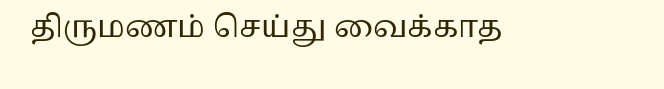திருமணம் செய்து வைக்காத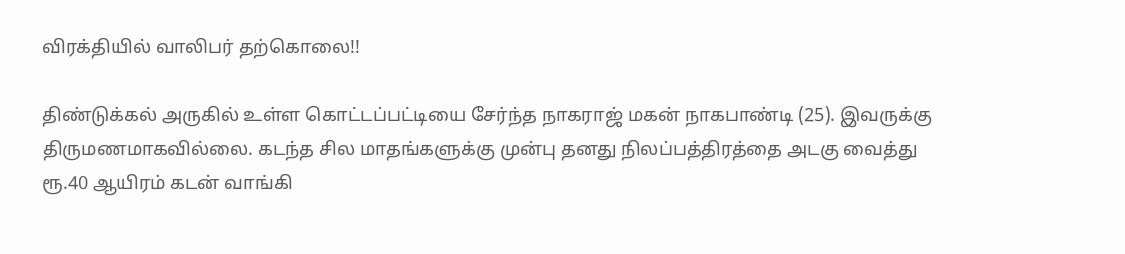விரக்தியில் வாலிபர் தற்கொலை!!

திண்டுக்கல் அருகில் உள்ள கொட்டப்பட்டியை சேர்ந்த நாகராஜ் மகன் நாகபாண்டி (25). இவருக்கு திருமணமாகவில்லை. கடந்த சில மாதங்களுக்கு முன்பு தனது நிலப்பத்திரத்தை அடகு வைத்து ரூ.40 ஆயிரம் கடன் வாங்கி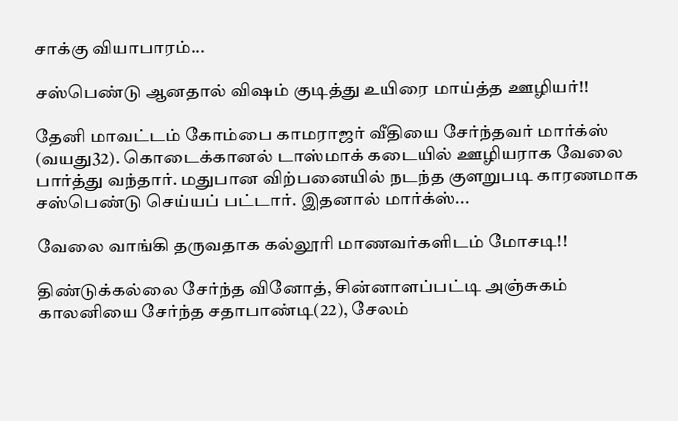சாக்கு வியாபாரம்...

சஸ்பெண்டு ஆனதால் விஷம் குடித்து உயிரை மாய்த்த ஊழியர்!!

தேனி மாவட்டம் கோம்பை காமராஜர் வீதியை சேர்ந்தவர் மார்க்ஸ் (வயது32). கொடைக்கானல் டாஸ்மாக் கடையில் ஊழியராக வேலை பார்த்து வந்தார். மதுபான விற்பனையில் நடந்த குளறுபடி காரணமாக சஸ்பெண்டு செய்யப் பட்டார். இதனால் மார்க்ஸ்...

வேலை வாங்கி தருவதாக கல்லூரி மாணவர்களிடம் மோசடி!!

திண்டுக்கல்லை சேர்ந்த வினோத், சின்னாளப்பட்டி அஞ்சுகம் காலனியை சேர்ந்த சதாபாண்டி(22), சேலம்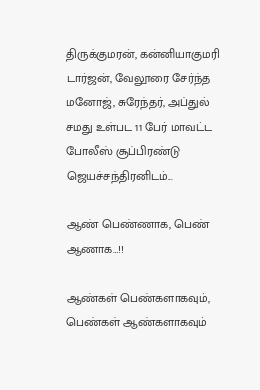திருக்குமரன், கன்னியாகுமரி டார்ஜன், வேலூரை சேர்ந்த மனோஜ், சுரேந்தர், அப்துல் சமது உள்பட 11 பேர் மாவட்ட போலீஸ் சூப்பிரண்டு ஜெயச்சந்திரனிடம்...

ஆண் பெண்ணாக, பெண் ஆணாக…!!

ஆண்கள் பெண்களாகவும், பெண்கள் ஆண்களாகவும்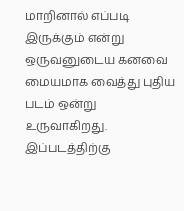மாறினால் எப்படி இருக்கும் என்று ஒருவனுடைய கனவை மையமாக வைத்து புதிய படம் ஒன்று உருவாகிறது. இப்படத்திற்கு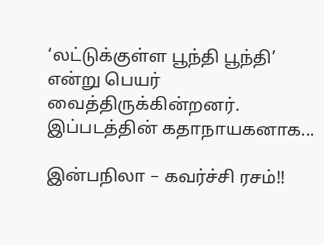‘லட்டுக்குள்ள பூந்தி பூந்தி’ என்று பெயர் வைத்திருக்கின்றனர். இப்படத்தின் கதாநாயகனாக...

இன்பநிலா – கவர்ச்சி ரசம்!!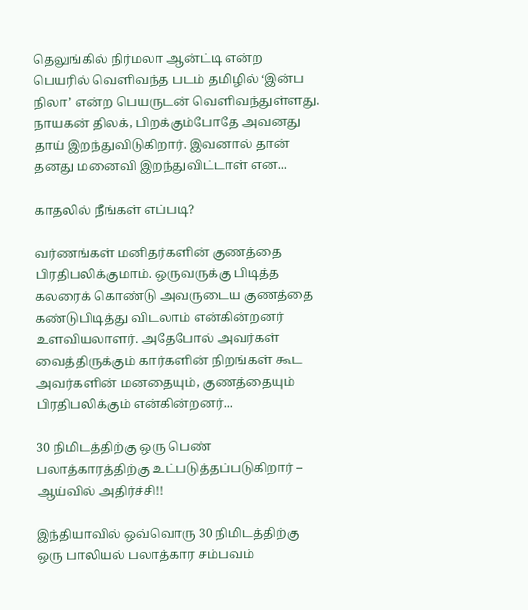தெலுங்கில் நிர்மலா ஆன்ட்டி என்ற பெயரில் வெளிவந்த படம் தமிழில் ‘இன்ப நிலா’ என்ற பெயருடன் வெளிவந்துள்ளது. நாயகன் திலக், பிறக்கும்போதே அவனது தாய் இறந்துவிடுகிறார். இவனால் தான் தனது மனைவி இறந்துவிட்டாள் என...

காதலில் நீங்கள் எப்படி?

வர்ணங்கள் மனிதர்களின் குணத்தை பிரதிபலிக்குமாம். ஒருவருக்கு பிடித்த கலரைக் கொண்டு அவருடைய குணத்தை கண்டுபிடித்து விடலாம் என்கின்றனர் உளவியலாளர். அதேபோல் அவர்கள் வைத்திருக்கும் கார்களின் நிறங்கள் கூட அவர்களின் மனதையும், குணத்தையும் பிரதிபலிக்கும் என்கின்றனர்...

30 நிமிடத்திற்கு ஒரு பெண் பலாத்காரத்திற்கு உட்படுத்தப்படுகிறார் – ஆய்வில் அதிர்ச்சி!!

இந்தியாவில் ஒவ்வொரு 30 நிமிடத்திற்கு ஒரு பாலியல் பலாத்கார சம்பவம்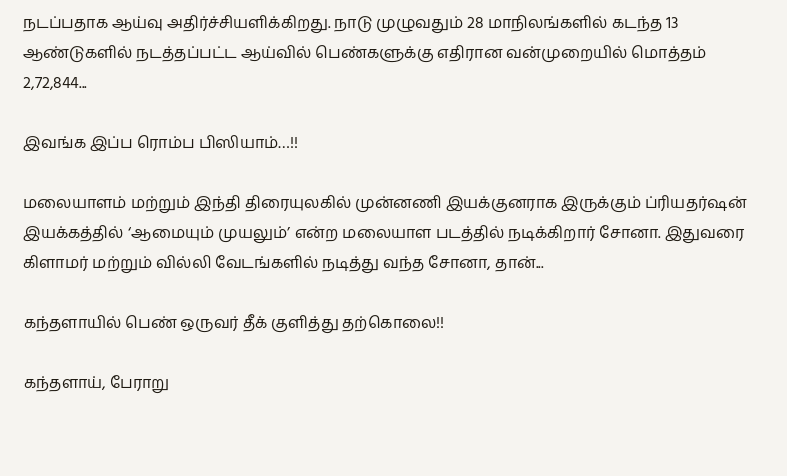நடப்பதாக ஆய்வு அதிர்ச்சியளிக்கிறது. நாடு முழுவதும் 28 மாநிலங்களில் கடந்த 13 ஆண்டுகளில் நடத்தப்பட்ட ஆய்வில் பெண்களுக்கு எதிரான வன்முறையில் மொத்தம் 2,72,844...

இவங்க இப்ப ரொம்ப பிஸியாம்…!!

மலையாளம் மற்றும் இந்தி திரையுலகில் முன்னணி இயக்குனராக இருக்கும் ப்ரியதர்ஷன் இயக்கத்தில் ‘ஆமையும் முயலும்’ என்ற மலையாள படத்தில் நடிக்கிறார் சோனா. இதுவரை கிளாமர் மற்றும் வில்லி வேடங்களில் நடித்து வந்த சோனா, தான்...

கந்தளாயில் பெண் ஒருவர் தீக் குளித்து தற்கொலை!!

கந்தளாய், பேராறு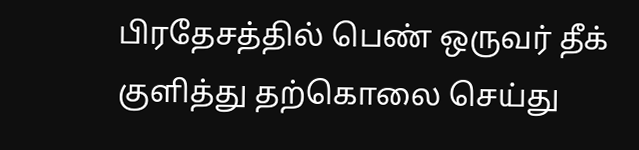பிரதேசத்தில் பெண் ஒருவர் தீக் குளித்து தற்கொலை செய்து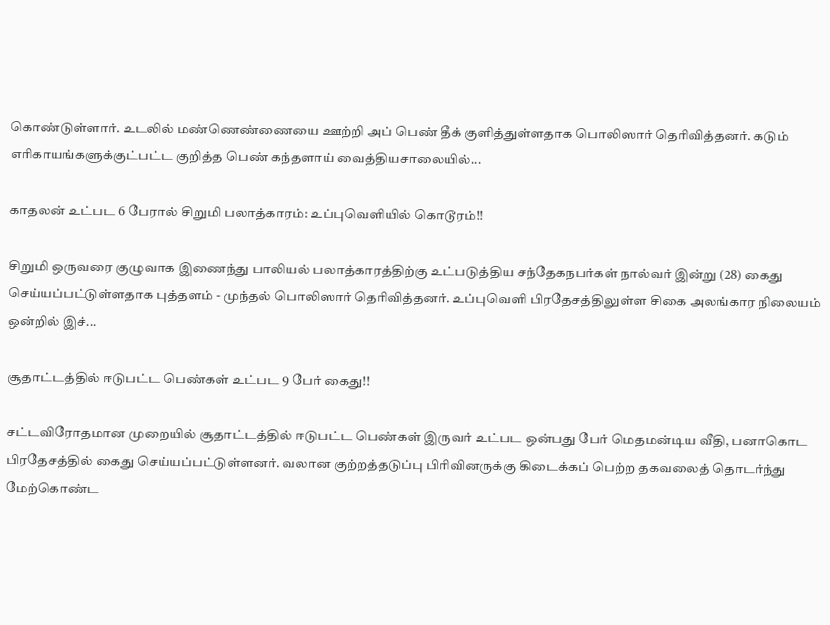கொண்டுள்ளார். உடலில் மண்ணெண்ணையை ஊற்றி அப் பெண் தீக் குளித்துள்ளதாக பொலிஸார் தெரிவித்தனர். கடும் எரிகாயங்களுக்குட்பட்ட குறித்த பெண் கந்தளாய் வைத்தியசாலையில்...

காதலன் உட்பட 6 பேரால் சிறுமி பலாத்காரம்: உப்புவெளியில் கொடூரம்!!

சிறுமி ஒருவரை குழுவாக இணைந்து பாலியல் பலாத்காரத்திற்கு உட்படுத்திய சந்தேகநபர்கள் நால்வர் இன்று (28) கைது செய்யப்பட்டுள்ளதாக புத்தளம் - முந்தல் பொலிஸார் தெரிவித்தனர். உப்புவெளி பிரதேசத்திலுள்ள சிகை அலங்கார நிலையம் ஒன்றில் இச்...

சூதாட்டத்தில் ஈடுபட்ட பெண்கள் உட்பட 9 பேர் கைது!!

சட்டவிரோதமான முறையில் சூதாட்டத்தில் ஈடுபட்ட பெண்கள் இருவர் உட்பட ஒன்பது பேர் மெதமன்டிய வீதி, பனாகொட பிரதேசத்தில் கைது செய்யப்பட்டுள்ளனர். வலான குற்றத்தடுப்பு பிரிவினருக்கு கிடைக்கப் பெற்ற தகவலைத் தொடர்ந்து மேற்கொண்ட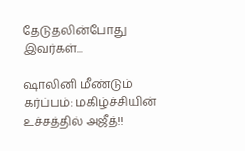தேடுதலின்போது இவர்கள்...

ஷாலினி மீண்டும் கர்ப்பம்: மகிழ்ச்சியின் உச்சத்தில் அஜீத்!!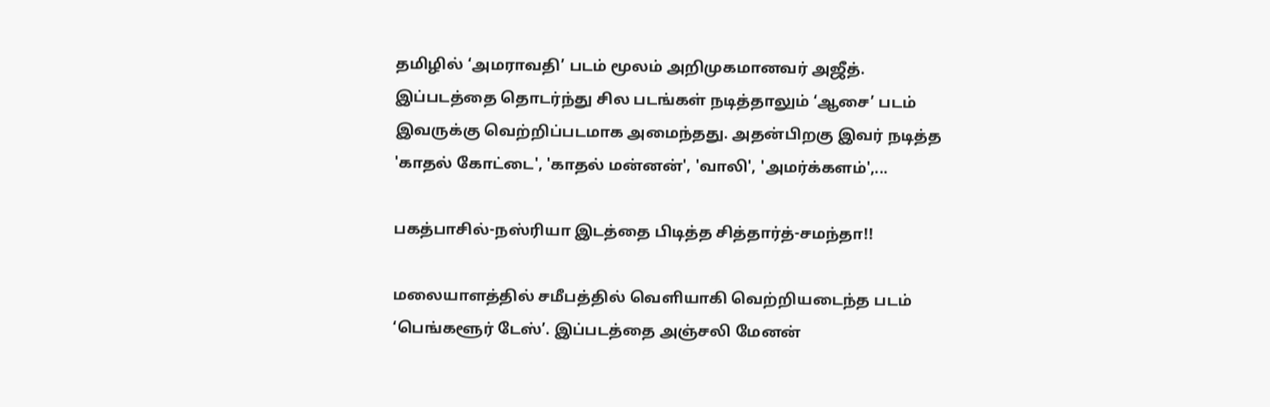தமிழில் ‘அமராவதி’ படம் மூலம் அறிமுகமானவர் அஜீத். இப்படத்தை தொடர்ந்து சில படங்கள் நடித்தாலும் ‘ஆசை’ படம் இவருக்கு வெற்றிப்படமாக அமைந்தது. அதன்பிறகு இவர் நடித்த 'காதல் கோட்டை', 'காதல் மன்னன்', 'வாலி', 'அமர்க்களம்',...

பகத்பாசில்-நஸ்ரியா இடத்தை பிடித்த சித்தார்த்-சமந்தா!!

மலையாளத்தில் சமீபத்தில் வெளியாகி வெற்றியடைந்த படம் ‘பெங்களூர் டேஸ்’. இப்படத்தை அஞ்சலி மேனன்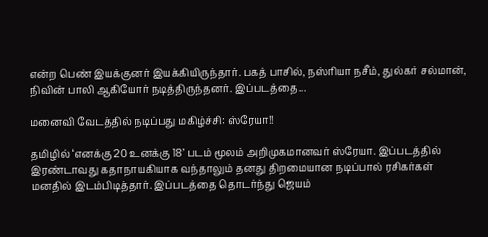என்ற பெண் இயக்குனர் இயக்கியிருந்தார். பகத் பாசில், நஸ்ரியா நசீம், துல்கர் சல்மான், நிவின் பாலி ஆகியோர் நடித்திருந்தனர். இப்படத்தை...

மனைவி வேடத்தில் நடிப்பது மகிழ்ச்சி: ஸ்ரேயா!!

தமிழில் ‘எனக்கு 20 உனக்கு 18’ படம் மூலம் அறிமுகமானவர் ஸ்ரேயா. இப்படத்தில் இரண்டாவது கதாநாயகியாக வந்தாலும் தனது திறமையான நடிப்பால் ரசிகர்கள் மனதில் இடம்பிடித்தார். இப்படத்தை தொடர்ந்து ஜெயம்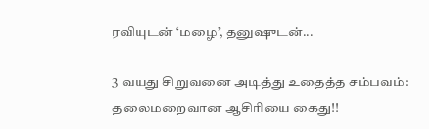ரவியுடன் ‘மழை’, தனுஷுடன்...

3 வயது சிறுவனை அடித்து உதைத்த சம்பவம்: தலைமறைவான ஆசிரியை கைது!!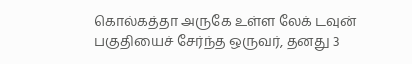கொல்கத்தா அருகே உள்ள லேக் டவுன் பகுதியைச் சேர்ந்த ஒருவர், தனது 3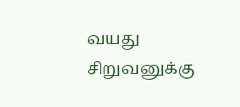வயது சிறுவனுக்கு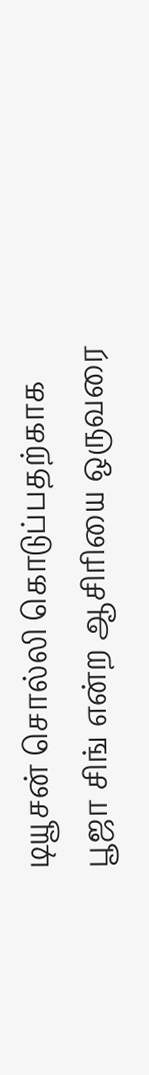டியூசன் சொல்லி கொடுப்பதற்காக பூஜா சிங் என்ற ஆசிரியை ஒருவரை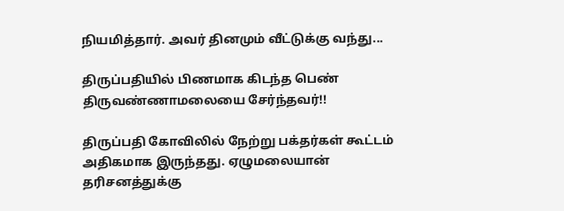நியமித்தார். அவர் தினமும் வீட்டுக்கு வந்து...

திருப்பதியில் பிணமாக கிடந்த பெண் திருவண்ணாமலையை சேர்ந்தவர்!!

திருப்பதி கோவிலில் நேற்று பக்தர்கள் கூட்டம் அதிகமாக இருந்தது. ஏழுமலையான் தரிசனத்துக்கு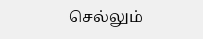செல்லும்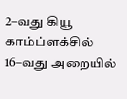2–வது கியூ காம்ப்ளக்சில் 16–வது அறையில்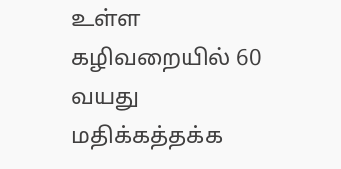உள்ள கழிவறையில் 60 வயது மதிக்கத்தக்க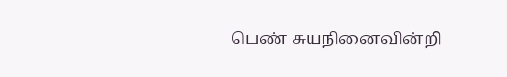பெண் சுயநினைவின்றி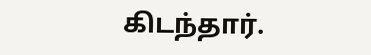கிடந்தார்.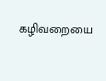கழிவறையை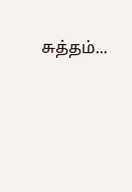சுத்தம்...